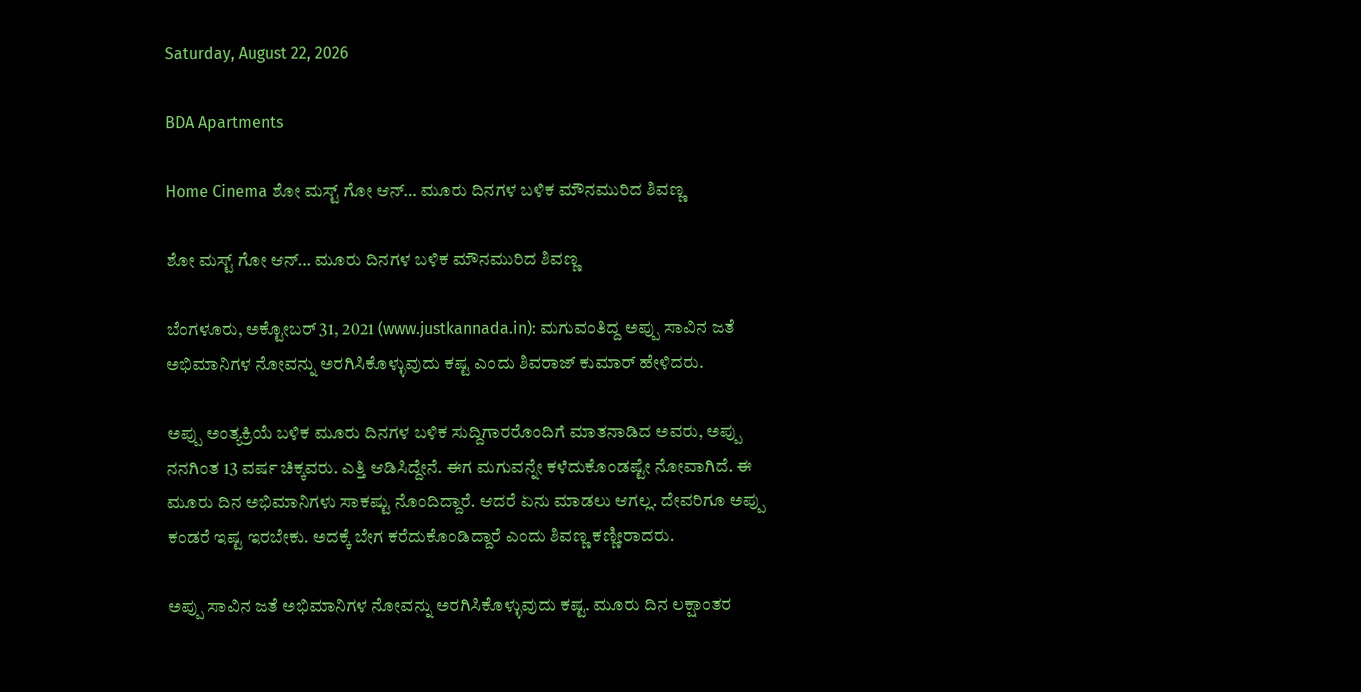Saturday, August 22, 2026

BDA Apartments

Home Cinema ಶೋ ಮಸ್ಟ್ ಗೋ ಆನ್… ಮೂರು ದಿನಗಳ ಬಳಿಕ ಮೌನಮುರಿದ ಶಿವಣ್ಣ

ಶೋ ಮಸ್ಟ್ ಗೋ ಆನ್… ಮೂರು ದಿನಗಳ ಬಳಿಕ ಮೌನಮುರಿದ ಶಿವಣ್ಣ

ಬೆಂಗಳೂರು, ಅಕ್ಟೋಬರ್ 31, 2021 (www.justkannada.in): ಮಗುವಂತಿದ್ದ ಅಪ್ಪು ಸಾವಿನ ಜತೆ ಅಭಿಮಾನಿಗಳ ನೋವನ್ನು ಅರಗಿಸಿಕೊಳ್ಳುವುದು ಕಷ್ಟ ಎಂದು ಶಿವರಾಜ್ ಕುಮಾರ್ ಹೇಳಿದರು.

ಅಪ್ಪು ಅಂತ್ಯಕ್ರಿಯೆ ಬಳಿಕ ಮೂರು ದಿನಗಳ ಬಳಿಕ ಸುದ್ದಿಗಾರರೊಂದಿಗೆ ಮಾತನಾಡಿದ ಅವರು, ಅಪ್ಪು ನನಗಿಂತ 13 ವರ್ಷ ಚಿಕ್ಕವರು. ಎತ್ತಿ ಆಡಿಸಿದ್ದೇನೆ. ಈಗ ಮಗುವನ್ನೇ ಕಳೆದುಕೊಂಡಷ್ಟೇ ನೋವಾಗಿದೆ. ಈ ಮೂರು ದಿನ ಅಭಿಮಾನಿಗಳು ಸಾಕಷ್ಟು ನೊಂದಿದ್ದಾರೆ. ಆದರೆ ಏನು ಮಾಡಲು ಆಗಲ್ಲ. ದೇವರಿಗೂ ಅಪ್ಪು ಕಂಡರೆ ಇಷ್ಟ ಇರಬೇಕು. ಅದಕ್ಕೆ ಬೇಗ ಕರೆದುಕೊಂಡಿದ್ದಾರೆ ಎಂದು ಶಿವಣ್ಣ ಕಣ್ಣೀರಾದರು.

ಅಪ್ಪು ಸಾವಿನ ಜತೆ ಅಭಿಮಾನಿಗಳ ನೋವನ್ನು ಅರಗಿಸಿಕೊಳ್ಳುವುದು ಕಷ್ಟ. ಮೂರು ದಿನ ಲಕ್ಷಾಂತರ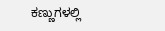ಕಣ್ಣುಗಳಲ್ಲಿ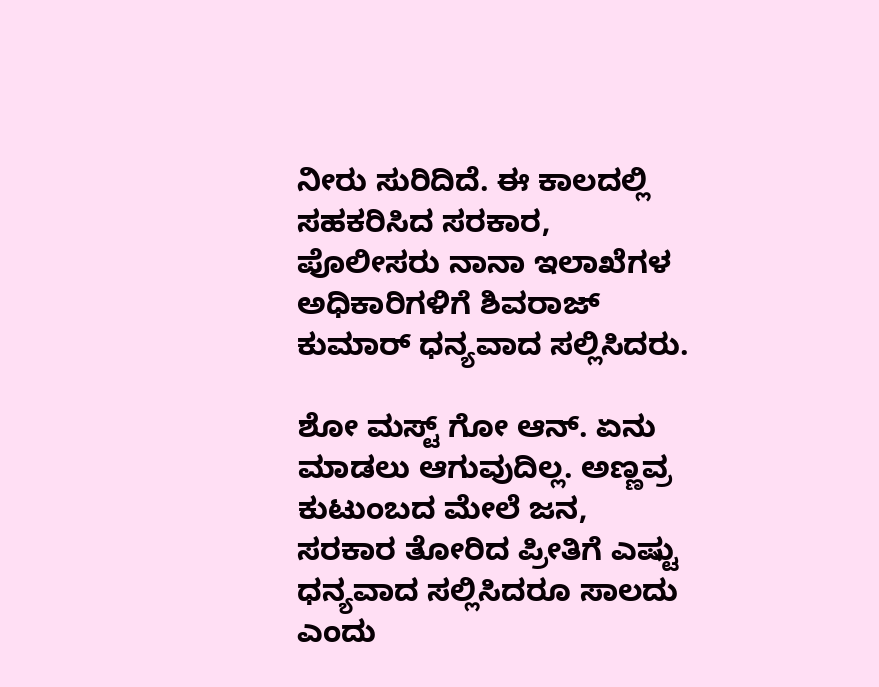ನೀರು ಸುರಿದಿದೆ. ಈ ಕಾಲದಲ್ಲಿ ಸಹಕರಿಸಿದ ಸರಕಾರ, ಪೊಲೀಸರು ನಾನಾ ಇಲಾಖೆಗಳ ಅಧಿಕಾರಿಗಳಿಗೆ ಶಿವರಾಜ್ ಕುಮಾರ್ ಧನ್ಯವಾದ ಸಲ್ಲಿಸಿದರು.

ಶೋ ಮಸ್ಟ್ ಗೋ ಆನ್. ಏನು ಮಾಡಲು ಆಗುವುದಿಲ್ಲ. ಅಣ್ಣವ್ರ ಕುಟುಂಬದ ಮೇಲೆ ಜನ, ಸರಕಾರ ತೋರಿದ ಪ್ರೀತಿಗೆ ಎಷ್ಟು ಧನ್ಯವಾದ ಸಲ್ಲಿಸಿದರೂ ಸಾಲದು ಎಂದು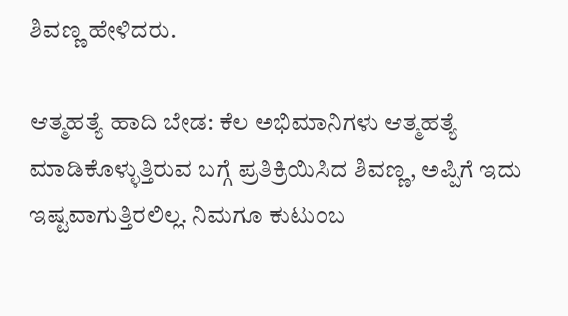ಶಿವಣ್ಣ ಹೇಳಿದರು.

ಆತ್ಮಹತ್ಯೆ ಹಾದಿ ಬೇಡ: ಕೆಲ ಅಭಿಮಾನಿಗಳು ಆತ್ಮಹತ್ಯೆ ಮಾಡಿಕೊಳ್ಳುತ್ತಿರುವ ಬಗ್ಗೆ ಪ್ರತಿಕ್ರಿಯಿಸಿದ ಶಿವಣ್ಣ, ಅಪ್ಪಿಗೆ ಇದು ಇಷ್ಟವಾಗುತ್ತಿರಲಿಲ್ಲ. ನಿಮಗೂ ಕುಟುಂಬ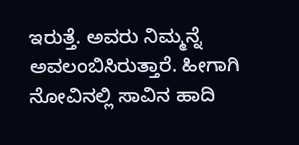ಇರುತ್ತೆ. ಅವರು ನಿಮ್ಮನ್ನೆ ಅವಲಂಬಿಸಿರುತ್ತಾರೆ. ಹೀಗಾಗಿ ನೋವಿನಲ್ಲಿ ಸಾವಿನ ಹಾದಿ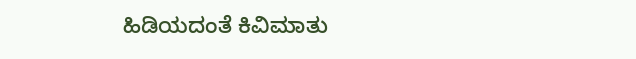ಹಿಡಿಯದಂತೆ ಕಿವಿಮಾತು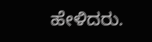ಹೇಳಿದರು.